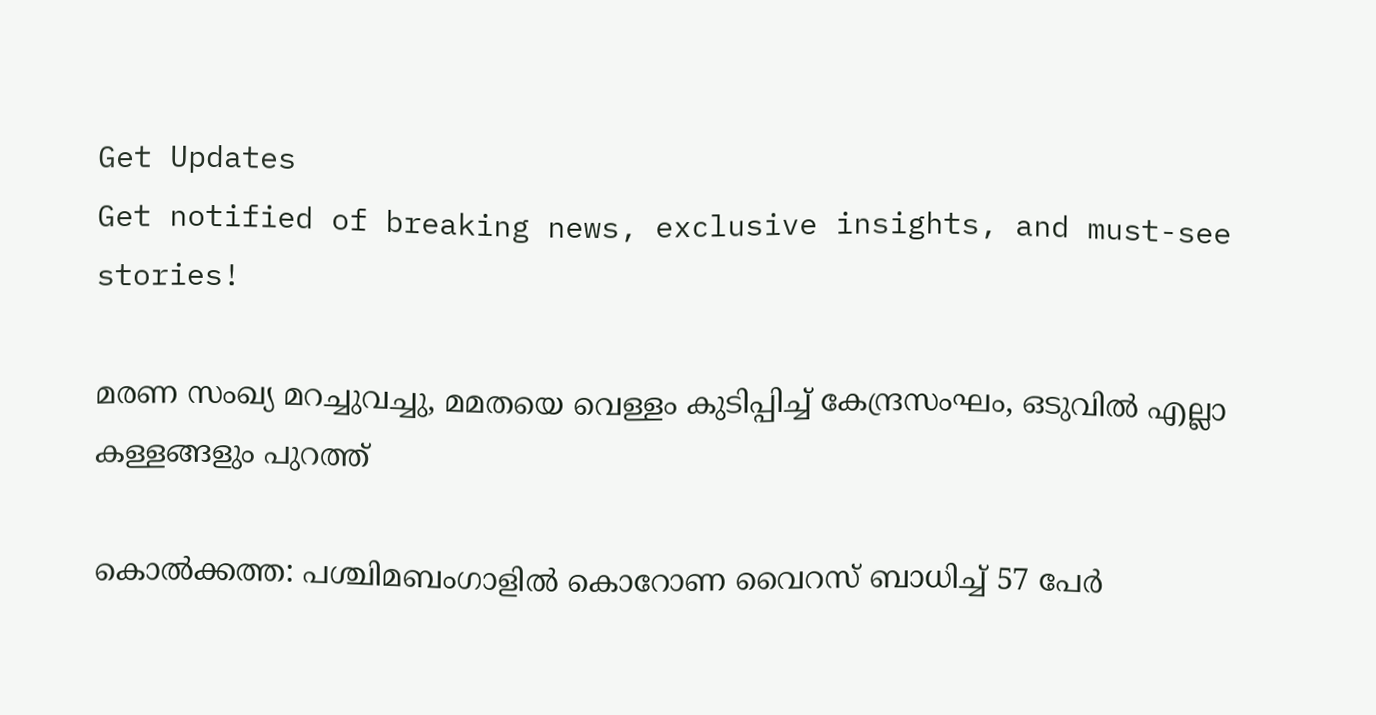Get Updates
Get notified of breaking news, exclusive insights, and must-see stories!

മരണ സംഖ്യ മറച്ചുവച്ചു, മമതയെ വെള്ളം കുടിപ്പിച്ച് കേന്ദ്രസംഘം, ഒടുവില്‍ എല്ലാ കള്ളങ്ങളും പുറത്ത്

കൊല്‍ക്കത്ത: പശ്ചിമബംഗാളില്‍ കൊറോണ വൈറസ് ബാധിച്ച് 57 പേര്‍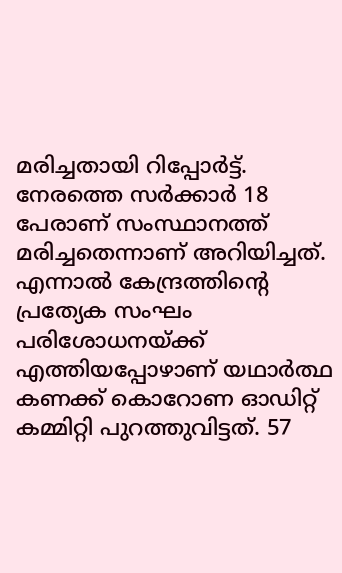മരിച്ചതായി റിപ്പോര്‍ട്ട്. നേരത്തെ സര്‍ക്കാര്‍ 18 പേരാണ് സംസ്ഥാനത്ത് മരിച്ചതെന്നാണ് അറിയിച്ചത്. എന്നാല്‍ കേന്ദ്രത്തിന്റെ പ്രത്യേക സംഘം പരിശോധനയ്ക്ക് എത്തിയപ്പോഴാണ് യഥാര്‍ത്ഥ കണക്ക് കൊറോണ ഓഡിറ്റ് കമ്മിറ്റി പുറത്തുവിട്ടത്. 57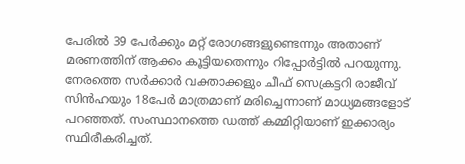പേരില്‍ 39 പേര്‍ക്കും മറ്റ് രോഗങ്ങളുണ്ടെന്നും അതാണ് മരണത്തിന് ആക്കം കൂട്ടിയതെന്നും റിപ്പോര്‍ട്ടില്‍ പറയുന്നു. നേരത്തെ സര്‍ക്കാര്‍ വക്താക്കളും ചീഫ് സെക്രട്ടറി രാജീവ് സിന്‍ഹയും 18പേര്‍ മാത്രമാണ് മരിച്ചെന്നാണ് മാധ്യമങ്ങളോട് പറഞ്ഞത്. സംസ്ഥാനത്തെ ഡത്ത് കമ്മിറ്റിയാണ് ഇക്കാര്യം സ്ഥിരീകരിച്ചത്.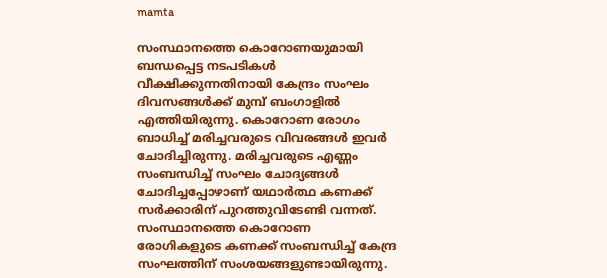mamta

സംസ്ഥാനത്തെ കൊറോണയുമായി ബന്ധപ്പെട്ട നടപടികള്‍ വീക്ഷിക്കുന്നതിനായി കേന്ദ്രം സംഘം ദിവസങ്ങള്‍ക്ക് മുമ്പ് ബംഗാളില്‍ എത്തിയിരുന്നു. കൊറോണ രോഗം ബാധിച്ച് മരിച്ചവരുടെ വിവരങ്ങള്‍ ഇവര്‍ ചോദിച്ചിരുന്നു. മരിച്ചവരുടെ എണ്ണം സംബന്ധിച്ച് സംഘം ചോദ്യങ്ങള്‍ ചോദിച്ചപ്പോഴാണ് യഥാര്‍ത്ഥ കണക്ക് സര്‍ക്കാരിന് പുറത്തുവിടേണ്ടി വന്നത്. സംസ്ഥാനത്തെ കൊറോണ രോഗികളുടെ കണക്ക് സംബന്ധിച്ച് കേന്ദ്ര സംഘത്തിന് സംശയങ്ങളുണ്ടായിരുന്നു.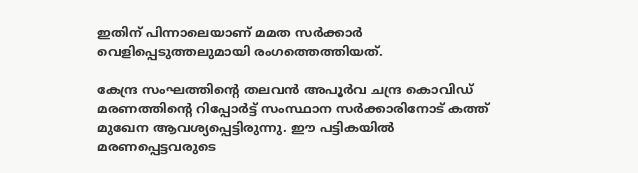ഇതിന് പിന്നാലെയാണ് മമത സര്‍ക്കാര്‍ വെളിപ്പെടുത്തലുമായി രംഗത്തെത്തിയത്.

കേന്ദ്ര സംഘത്തിന്റെ തലവന്‍ അപൂര്‍വ ചന്ദ്ര കൊവിഡ് മരണത്തിന്റെ റിപ്പോര്‍ട്ട് സംസ്ഥാന സര്‍ക്കാരിനോട് കത്ത് മുഖേന ആവശ്യപ്പെട്ടിരുന്നു. ഈ പട്ടികയില്‍ മരണപ്പെട്ടവരുടെ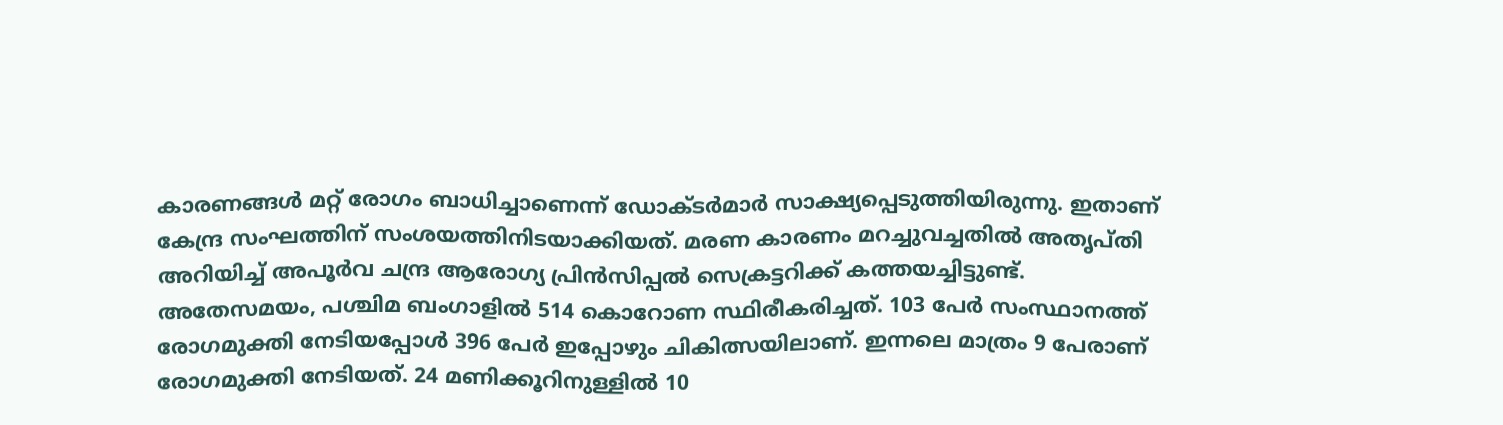കാരണങ്ങള്‍ മറ്റ് രോഗം ബാധിച്ചാണെന്ന് ഡോക്ടര്‍മാര്‍ സാക്ഷ്യപ്പെടുത്തിയിരുന്നു. ഇതാണ് കേന്ദ്ര സംഘത്തിന് സംശയത്തിനിടയാക്കിയത്. മരണ കാരണം മറച്ചുവച്ചതില്‍ അതൃപ്തി അറിയിച്ച് അപൂര്‍വ ചന്ദ്ര ആരോഗ്യ പ്രിന്‍സിപ്പല്‍ സെക്രട്ടറിക്ക് കത്തയച്ചിട്ടുണ്ട്. അതേസമയം, പശ്ചിമ ബംഗാളില്‍ 514 കൊറോണ സ്ഥിരീകരിച്ചത്. 103 പേര്‍ സംസ്ഥാനത്ത് രോഗമുക്തി നേടിയപ്പോള്‍ 396 പേര്‍ ഇപ്പോഴും ചികിത്സയിലാണ്. ഇന്നലെ മാത്രം 9 പേരാണ് രോഗമുക്തി നേടിയത്. 24 മണിക്കൂറിനുള്ളില്‍ 10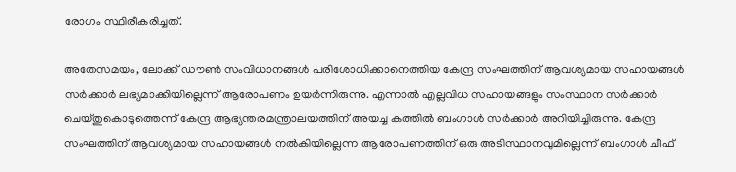രോഗം സ്ഥിരീകരിച്ചത്.

അതേസമയം, ലോക്ക് ഡൗണ്‍ സംവിധാനങ്ങള്‍ പരിശോധിക്കാനെത്തിയ കേന്ദ്ര സംഘത്തിന് ആവശ്യമായ സഹായങ്ങള്‍ സര്‍ക്കാര്‍ ലഭ്യമാക്കിയില്ലെന്ന് ആരോപണം ഉയര്‍ന്നിരുന്നു. എന്നാല്‍ എല്ലവിധ സഹായങ്ങളും സംസ്ഥാന സര്‍ക്കാര്‍ ചെയ്തുകൊടുത്തെന്ന് കേന്ദ്ര ആഭ്യന്തരമന്ത്രാലയത്തിന് അയച്ച കത്തില്‍ ബംഗാള്‍ സര്‍ക്കാര്‍ അറിയിച്ചിരുന്നു. കേന്ദ്ര സംഘത്തിന് ആവശ്യമായ സഹായങ്ങള്‍ നല്‍കിയില്ലെന്ന ആരോപണത്തിന് ഒരു അടിസ്ഥാനവുമില്ലെന്ന് ബംഗാള്‍ ചീഫ്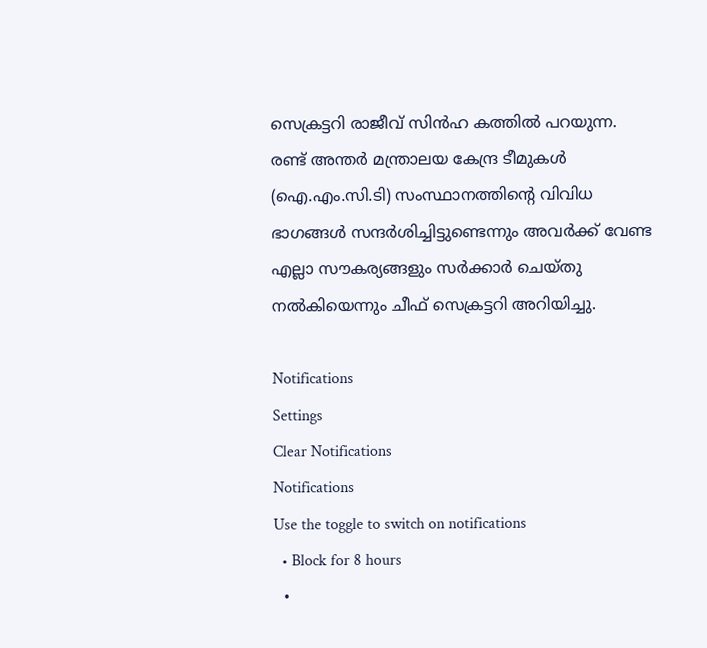സെക്രട്ടറി രാജീവ് സിന്‍ഹ കത്തില്‍ പറയുന്ന. രണ്ട് അന്തര്‍ മന്ത്രാലയ കേന്ദ്ര ടീമുകള്‍ (ഐ.എം.സി.ടി) സംസ്ഥാനത്തിന്റെ വിവിധ ഭാഗങ്ങള്‍ സന്ദര്‍ശിച്ചിട്ടുണ്ടെന്നും അവര്‍ക്ക് വേണ്ട എല്ലാ സൗകര്യങ്ങളും സര്‍ക്കാര്‍ ചെയ്തു നല്‍കിയെന്നും ചീഫ് സെക്രട്ടറി അറിയിച്ചു.

Notifications
Settings
Clear Notifications
Notifications
Use the toggle to switch on notifications
  • Block for 8 hours
  •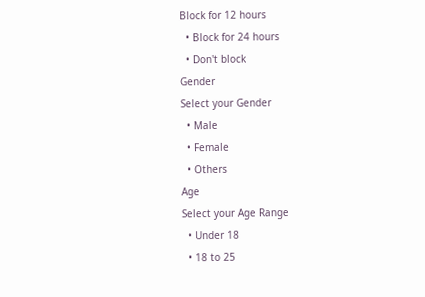Block for 12 hours
  • Block for 24 hours
  • Don't block
Gender
Select your Gender
  • Male
  • Female
  • Others
Age
Select your Age Range
  • Under 18
  • 18 to 25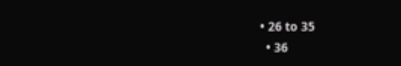• 26 to 35
  • 36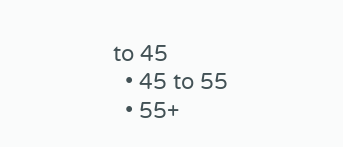to 45
  • 45 to 55
  • 55+